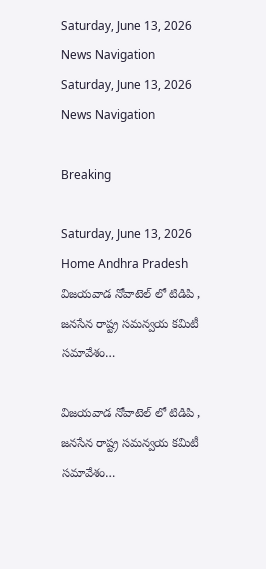Saturday, June 13, 2026
News Navigation
Saturday, June 13, 2026
News Navigation

Breaking

Saturday, June 13, 2026
Home Andhra Pradesh విజయవాడ నోవాటెల్ లో టిడిపి , జనసేన రాష్ట్ర సమన్వయ కమిటీ సమావేశం…

విజయవాడ నోవాటెల్ లో టిడిపి , జనసేన రాష్ట్ర సమన్వయ కమిటీ సమావేశం…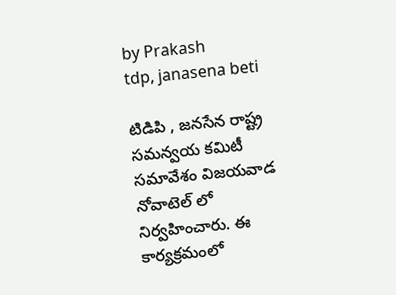by Prakash
tdp, janasena beti

టిడిపి , జనసేన రాష్ట్ర సమన్వయ కమిటీ సమావేశం విజయవాడ నోవాటెల్ లో నిర్వహించారు. ఈ కార్యక్రమంలో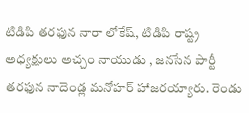టిడిపి తరఫున నారా లోకేష్, టిడిపి రాష్ట్ర అధ్యక్షులు అచ్చం నాయుడు , జనసేన పార్టీ తరఫున నాదెండ్ల మనోహర్ హాజరయ్యారు. రెండు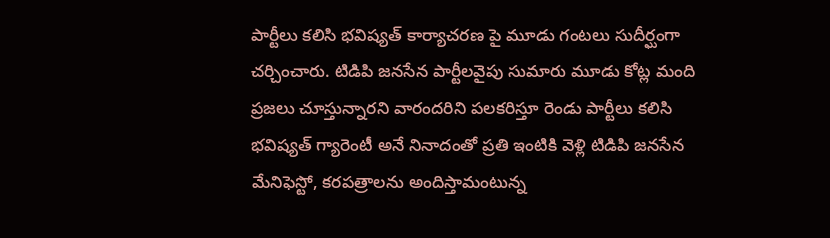పార్టీలు కలిసి భవిష్యత్ కార్యాచరణ పై మూడు గంటలు సుదీర్ఘంగా చర్చించారు. టిడిపి జనసేన పార్టీలవైపు సుమారు మూడు కోట్ల మంది ప్రజలు చూస్తున్నారని వారందరిని పలకరిస్తూ రెండు పార్టీలు కలిసి భవిష్యత్ గ్యారెంటీ అనే నినాదంతో ప్రతి ఇంటికి వెళ్లి టిడిపి జనసేన మేనిఫెస్టో, కరపత్రాలను అందిస్తామంటున్న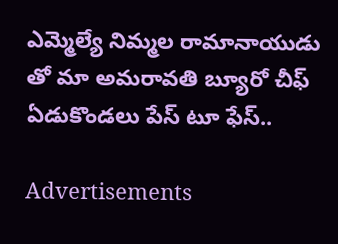ఎమ్మెల్యే నిమ్మల రామానాయుడు తో మా అమరావతి బ్యూరో చీఫ్ ఏడుకొండలు పేస్ టూ ఫేస్..

Advertisements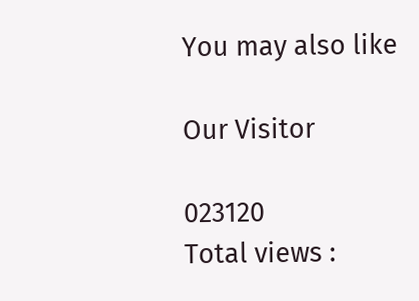You may also like

Our Visitor

023120
Total views :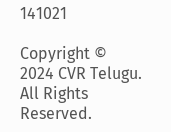141021

Copyright © 2024 CVR Telugu. All Rights Reserved.